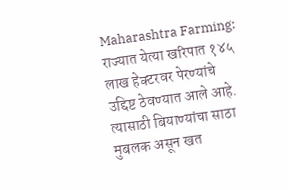Maharashtra Farming: राज्यात येत्या खरिपात १४५ लाख हेक्टरवर पेरण्यांचे उद्दिष्ट ठेवण्यात आले आहे. त्यासाठी बियाण्यांचा साठा मुबलक असून खत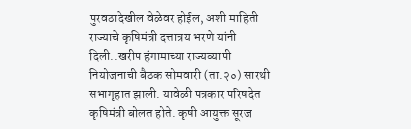पुरवठादेखील वेळेवर होईल, अशी माहिती राज्याचे कृषिमंत्री दत्तात्रय भरणे यांनी दिली..खरीप हंगामाच्या राज्यव्यापी नियोजनाची बैठक सोमवारी (ता.२०) सारथी सभागृहात झाली. यावेळी पत्रकार परिषदेत कृषिमंत्री बोलत होते. कृषी आयुक्त सूरज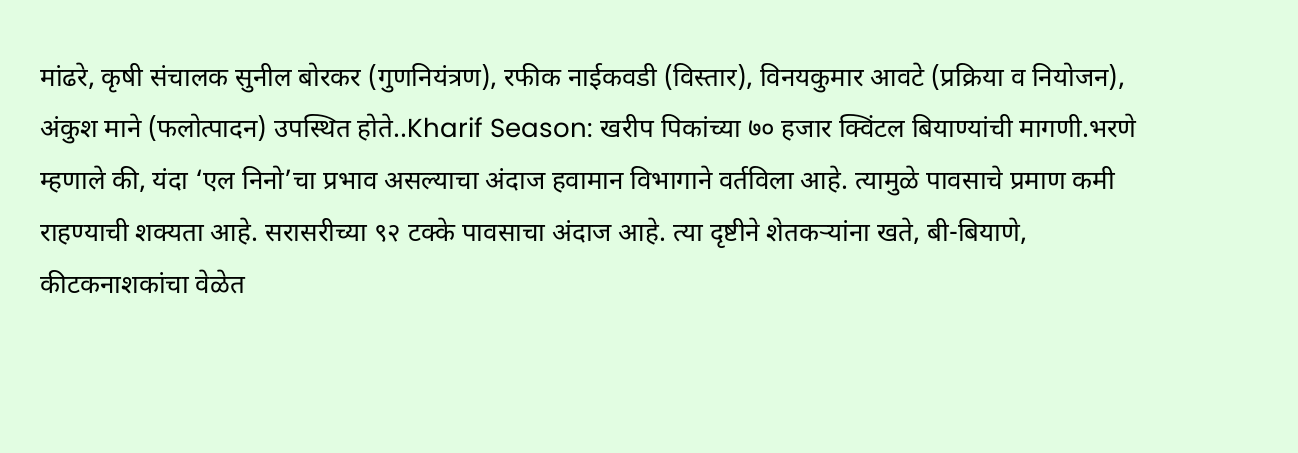मांढरे, कृषी संचालक सुनील बोरकर (गुणनियंत्रण), रफीक नाईकवडी (विस्तार), विनयकुमार आवटे (प्रक्रिया व नियोजन), अंकुश माने (फलोत्पादन) उपस्थित होते..Kharif Season: खरीप पिकांच्या ७० हजार क्विंटल बियाण्यांची मागणी.भरणे म्हणाले की, यंदा ‘एल निनो’चा प्रभाव असल्याचा अंदाज हवामान विभागाने वर्तविला आहे. त्यामुळे पावसाचे प्रमाण कमी राहण्याची शक्यता आहे. सरासरीच्या ९२ टक्के पावसाचा अंदाज आहे. त्या दृष्टीने शेतकऱ्यांना खते, बी-बियाणे, कीटकनाशकांचा वेळेत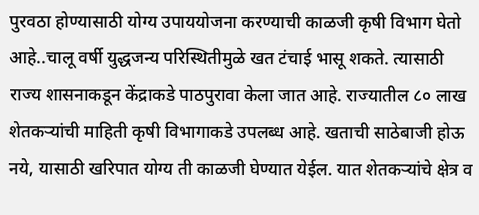पुरवठा होण्यासाठी योग्य उपाययोजना करण्याची काळजी कृषी विभाग घेतो आहे..चालू वर्षी युद्धजन्य परिस्थितीमुळे खत टंचाई भासू शकते. त्यासाठी राज्य शासनाकडून केंद्राकडे पाठपुरावा केला जात आहे. राज्यातील ८० लाख शेतकऱ्यांची माहिती कृषी विभागाकडे उपलब्ध आहे. खताची साठेबाजी होऊ नये, यासाठी खरिपात योग्य ती काळजी घेण्यात येईल. यात शेतकऱ्यांचे क्षेत्र व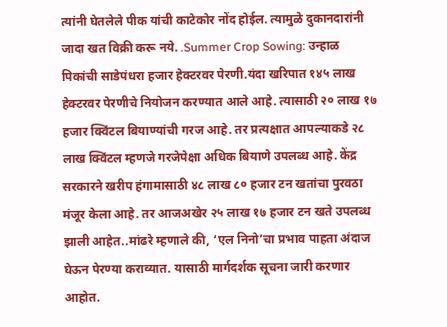त्यांनी घेतलेले पीक यांची काटेकोर नोंद होईल. त्यामुळे दुकानदारांनी जादा खत विक्री करू नये. .Summer Crop Sowing: उन्हाळ पिकांची साडेपंधरा हजार हेक्टरवर पेरणी.यंदा खरिपात १४५ लाख हेक्टरवर पेरणीचे नियोजन करण्यात आले आहे. त्यासाठी २० लाख १७ हजार क्विंटल बियाण्यांची गरज आहे. तर प्रत्यक्षात आपल्याकडे २८ लाख क्विंटल म्हणजे गरजेपेक्षा अधिक बियाणे उपलब्ध आहे. केंद्र सरकारने खरीप हंगामासाठी ४८ लाख ८० हजार टन खतांचा पुरवठा मंजूर केला आहे. तर आजअखेर २५ लाख १७ हजार टन खते उपलब्ध झाली आहेत..मांढरे म्हणाले की, ‘एल निनो’चा प्रभाव पाहता अंदाज घेऊन पेरण्या कराव्यात. यासाठी मार्गदर्शक सूचना जारी करणार आहोत.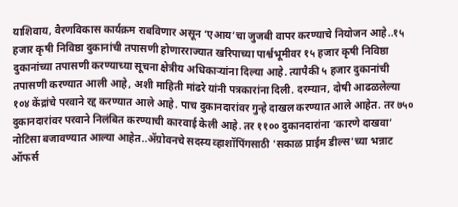याशिवाय, वैरणविकास कार्यक्रम राबविणार असून ‘एआय’चा जुजबी वापर करण्याचे नियोजन आहे..१५ हजार कृषी निविष्ठा दुकानांची तपासणी होणारराज्यात खरिपाच्या पार्श्वभूमीवर १५ हजार कृषी निविष्ठा दुकानांच्या तपासणी करण्याच्या सूचना क्षेत्रीय अधिकाऱ्यांना दिल्या आहे. त्यापैकी ५ हजार दुकानांची तपासणी करण्यात आली आहे, अशी माहिती मांढरे यांनी पत्रकारांना दिली. दरम्यान, दोषी आढळलेल्या १०४ केंद्रांचे परवाने रद्द करण्यात आले आहे. पाच दुकानदारांवर गुन्हे दाखल करण्यात आले आहेत. तर ७५० दुकानदारांवर परवाने निलंबित करण्याची कारवाई केली आहे. तर ११०० दुकानदारांना ‘कारणे दाखवा’ नोटिसा बजावण्यात आल्या आहेत..ॲग्रोवनचे सदस्य व्हाशॉपिंगसाठी 'सकाळ प्राईम डील्स'च्या भन्नाट ऑफर्स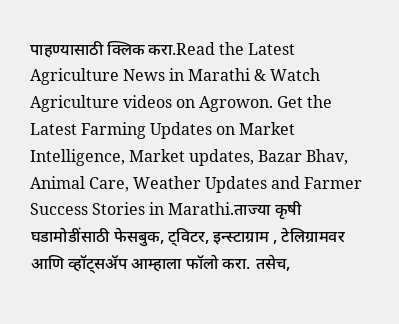पाहण्यासाठी क्लिक करा.Read the Latest Agriculture News in Marathi & Watch Agriculture videos on Agrowon. Get the Latest Farming Updates on Market Intelligence, Market updates, Bazar Bhav, Animal Care, Weather Updates and Farmer Success Stories in Marathi.ताज्या कृषी घडामोडींसाठी फेसबुक, ट्विटर, इन्स्टाग्राम , टेलिग्रामवर आणि व्हॉट्सॲप आम्हाला फॉलो करा. तसेच,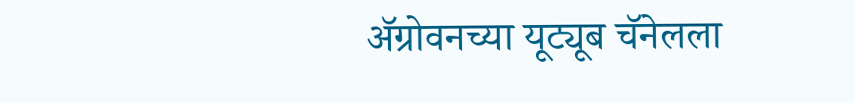ॲग्रोवनच्या यूट्यूब चॅनेलला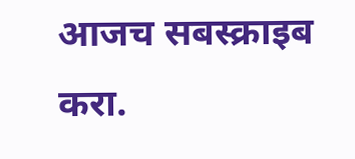आजच सबस्क्राइब करा.